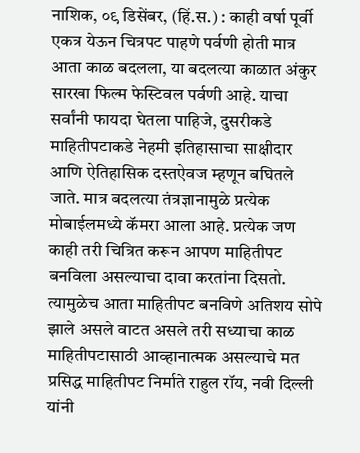नाशिक, ०९ डिसेंबर, (हिं.स.) : काही वर्षा पूर्वी एकत्र येऊन चित्रपट पाहणे पर्वणी होती मात्र आता काळ बदलला, या बदलत्या काळात अंकुर सारखा फिल्म फेस्टिवल पर्वणी आहे. याचा सर्वांनी फायदा घेतला पाहिजे, दुसरीकडे माहितीपटाकडे नेहमी इतिहासाचा साक्षीदार आणि ऐतिहासिक दस्तऐवज म्हणून बघितले जाते. मात्र बदलत्या तंत्रज्ञानामुळे प्रत्येक मोबाईलमध्ये कॅमरा आला आहे. प्रत्येक जण काही तरी चित्रित करून आपण माहितीपट बनविला असल्याचा दावा करतांना दिसतो. त्यामुळेच आता माहितीपट बनविणे अतिशय सोपे झाले असले वाटत असले तरी सध्याचा काळ माहितीपटासाठी आव्हानात्मक असल्याचे मत प्रसिद्ध माहितीपट निर्माते राहुल रॉय, नवी दिल्ली यांनी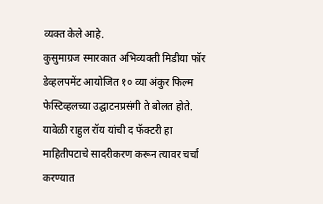व्यक्त केले आहे.
कुसुमाग्रज स्मारकात अभिव्यक्ती मिडीया फॉर डेव्हलपमेंट आयोजित १० व्या अंकुर फिल्म फेस्टिव्हलच्या उद्घाटनप्रसंगी ते बोलत होते. यावेळी राहुल रॉय यांची द फॅक्टरी हा माहितीपटाचे सादरीकरण करून त्यावर चर्चा करण्यात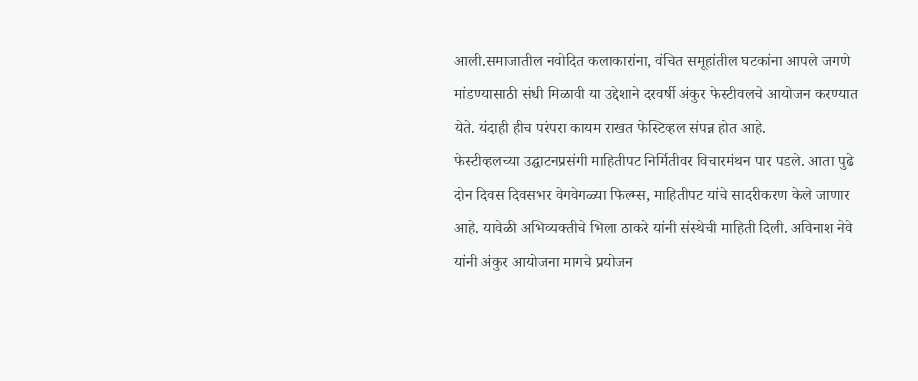आली.समाजातील नवोदित कलाकारांना, वंचित समूहांतील घटकांना आपले जगणे मांडण्यासाठी संधी मिळावी या उद्देशाने दरवर्षी अंकुर फेस्टीवलचे आयोजन करण्यात येते. यंदाही हीच परंपरा कायम राखत फेस्टिव्हल संपन्न होत आहे.
फेस्टीव्हलच्या उद्घाटनप्रसंगी माहितीपट निर्मितीवर विचारमंथन पार पडले. आता पुढे दोन दिवस दिवसभर वेगवेगळ्या फिल्म्स, माहितीपट यांचे सादरीकरण केले जाणार आहे. यावेळी अभिव्यक्तीचे भिला ठाकरे यांनी संस्थेची माहिती दिली. अविनाश नेवे यांनी अंकुर आयोजना मागचे प्रयोजन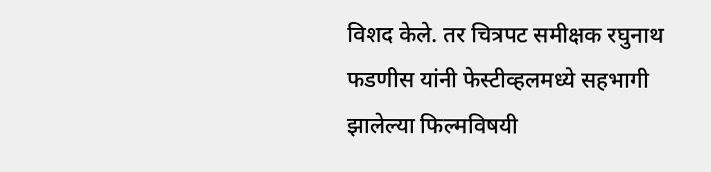विशद केले. तर चित्रपट समीक्षक रघुनाथ फडणीस यांनी फेस्टीव्हलमध्ये सहभागी झालेल्या फिल्मविषयी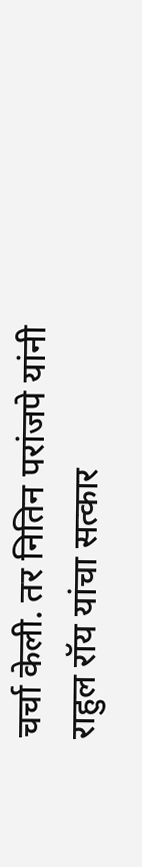चर्चा केली. तर नितिन परांजपे यांनी राहुल रॉय यांचा सत्कार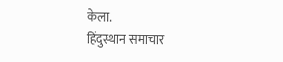केला.
हिंदुस्थान समाचार